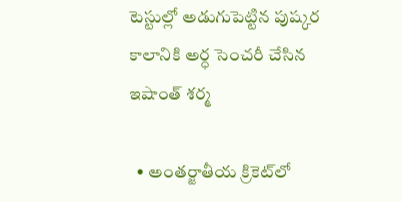టెస్టుల్లో అడుగుపెట్టిన పుష్కర కాలానికి అర్ధ సెంచరీ చేసిన ఇషాంత్ శర్మ

  • అంతర్జాతీయ క్రికెట్‌లో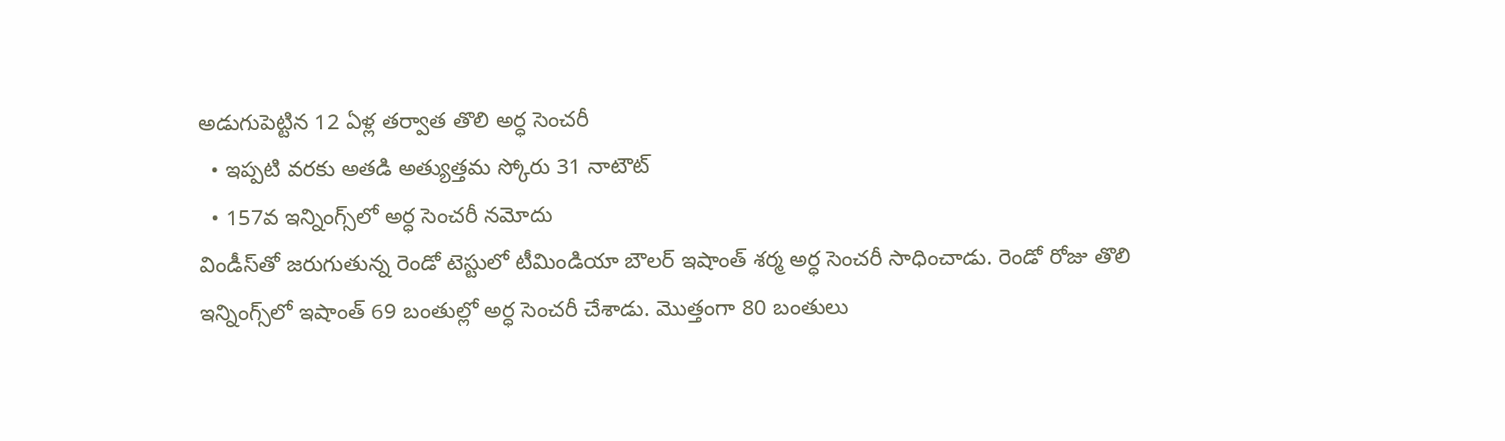అడుగుపెట్టిన 12 ఏళ్ల తర్వాత తొలి అర్ధ సెంచరీ
  • ఇప్పటి వరకు అతడి అత్యుత్తమ స్కోరు 31 నాటౌట్
  • 157వ ఇన్నింగ్స్‌లో అర్ధ సెంచరీ నమోదు
విండీస్‌తో జరుగుతున్న రెండో టెస్టులో టీమిండియా బౌలర్ ఇషాంత్ శర్మ అర్ధ సెంచరీ సాధించాడు. రెండో రోజు తొలి ఇన్నింగ్స్‌లో ఇషాంత్ 69 బంతుల్లో అర్ధ సెంచరీ చేశాడు. మొత్తంగా 80 బంతులు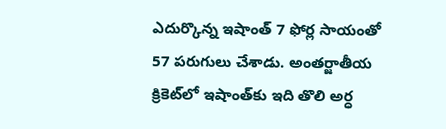ఎదుర్కొన్న ఇషాంత్ 7 ఫోర్ల సాయంతో 57 పరుగులు చేశాడు. అంతర్జాతీయ క్రికెట్‌లో ఇషాంత్‌‌కు ఇది తొలి అర్ధ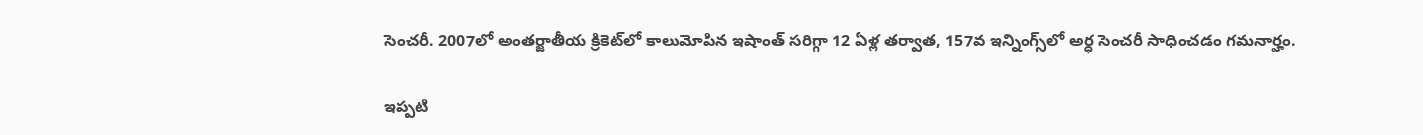సెంచరీ. 2007లో అంతర్జాతీయ క్రికెట్‌లో కాలుమోపిన ఇషాంత్ సరిగ్గా 12 ఏళ్ల తర్వాత, 157వ ఇన్నింగ్స్‌లో అర్ధ సెంచరీ సాధించడం గమనార్హం.

ఇప్పటి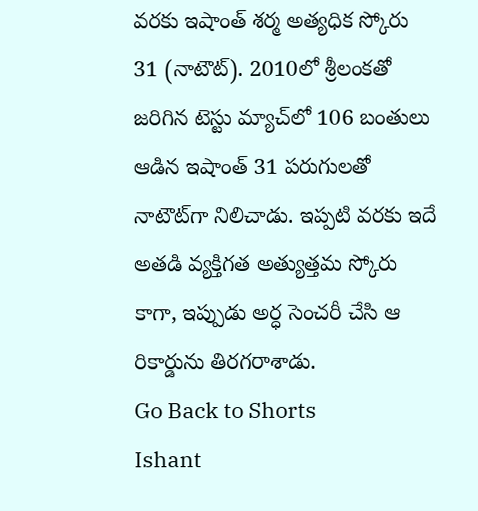వరకు ఇషాంత్ శర్మ అత్యధిక స్కోరు 31 (నాటౌట్). 2010లో శ్రీలంకతో జరిగిన టెస్టు మ్యాచ్‌లో 106 బంతులు ఆడిన ఇషాంత్ 31 పరుగులతో నాటౌట్‌గా నిలిచాడు. ఇప్పటి వరకు ఇదే అతడి వ్యక్తిగత అత్యుత్తమ స్కోరు కాగా, ఇప్పుడు అర్ధ సెంచరీ చేసి ఆ రికార్డును తిరగరాశాడు.
Go Back to Shorts
Ishant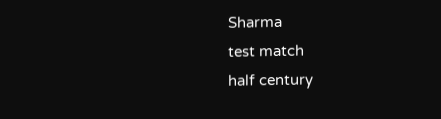Sharma
test match
half century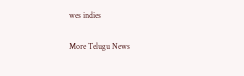wes indies

More Telugu News